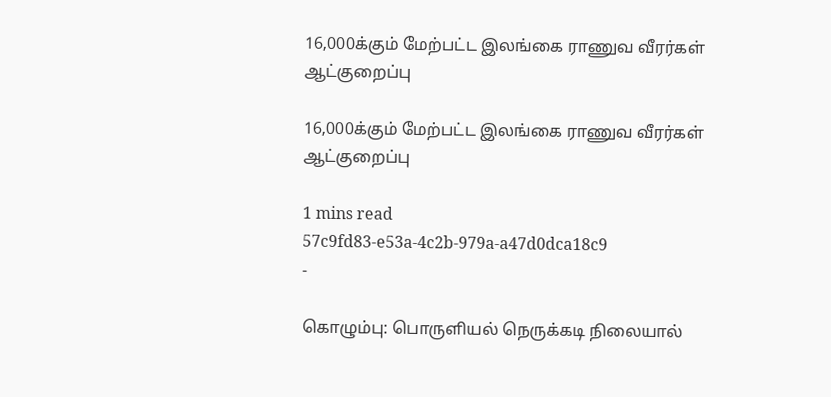16,000க்கும் மேற்பட்ட இலங்கை ராணுவ வீரர்கள் ஆட்குறைப்பு

16,000க்கும் மேற்பட்ட இலங்கை ராணுவ வீரர்கள் ஆட்குறைப்பு

1 mins read
57c9fd83-e53a-4c2b-979a-a47d0dca18c9
-

கொழும்பு: பொருளியல் நெருக்கடி நிலையால்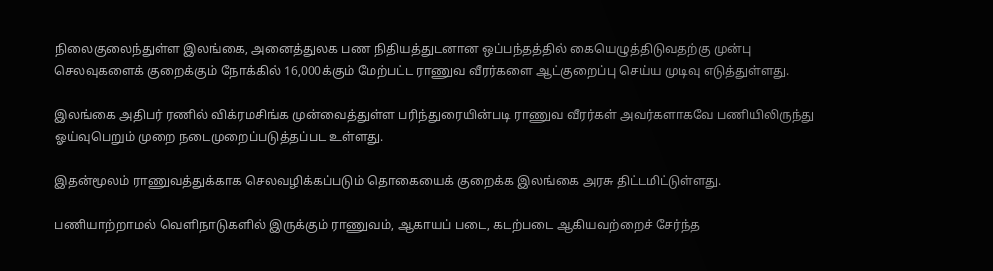நிலைகுலைந்துள்ள இலங்கை, அனைத்துலக பண நிதியத்துடனான ஒப்பந்தத்தில் கையெழுத்திடுவதற்கு முன்பு செலவுகளைக் குறைக்கும் நோக்கில் 16,000க்கும் மேற்பட்ட ராணுவ வீரர்களை ஆட்குறைப்பு செய்ய முடிவு எடுத்துள்ளது.

இலங்கை அதிபர் ரணில் விக்ரமசிங்க முன்வைத்துள்ள பரிந்துரையின்படி ராணுவ வீரர்கள் அவர்களாகவே பணியிலிருந்து ஓய்வுபெறும் முறை நடைமுறைப்படுத்தப்பட உள்ளது.

இதன்மூலம் ராணுவத்துக்காக செலவழிக்கப்படும் தொகையைக் குறைக்க இலங்கை அரசு திட்டமிட்டுள்ளது.

பணியாற்றாமல் வெளிநாடுகளில் இருக்கும் ராணுவம், ஆகாயப் படை, கடற்படை ஆகியவற்றைச் சேர்ந்த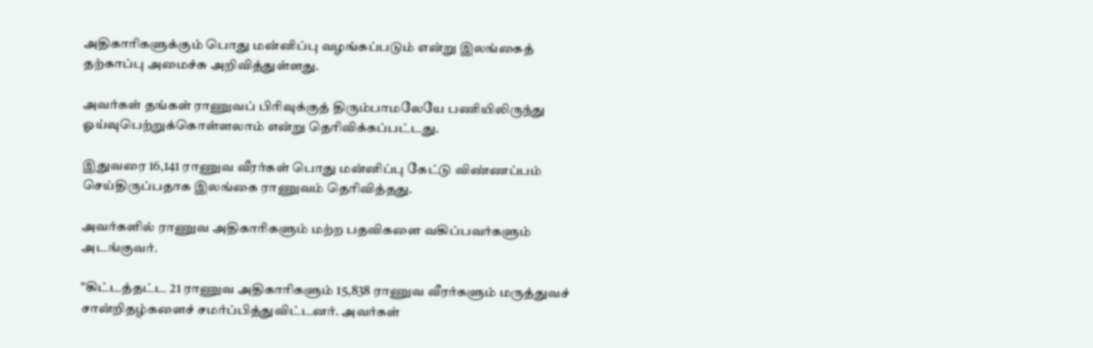அதிகாரிகளுக்கும் பொது மன்னிப்பு வழங்கப்படும் என்று இலங்கைத் தற்காப்பு அமைச்சு அறிவித்துள்ளது.

அவர்கள் தங்கள் ராணுவப் பிரிவுக்குத் திரும்பாமலேயே பணியிலிருந்து ஓய்வுபெற்றுக்கொள்ளலாம் என்று தெரிவிக்கப்பட்டது.

இதுவரை 16,141 ராணுவ வீரர்கள் பொது மன்னிப்பு கேட்டு விண்ணப்பம் செய்திருப்பதாக இலங்கை ராணுவம் தெரிவித்தது.

அவர்களில் ராணுவ அதிகாரிகளும் மற்ற பதவிகளை வகிப்பவர்களும் அடங்குவர்.

"கிட்டத்தட்ட 21 ராணுவ அதிகாரிகளும் 15,838 ராணுவ வீரர்களும் மருத்துவச் சான்றிதழ்களைச் சமர்ப்பித்துவிட்டனர். அவர்கள்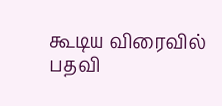கூடிய விரைவில் பதவி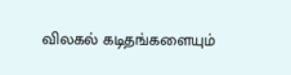விலகல் கடிதங்களையும்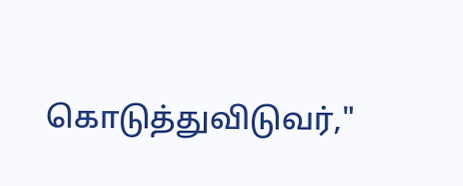கொடுத்துவிடுவர்,"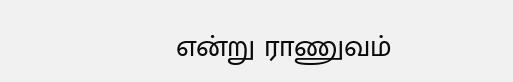என்று ராணுவம்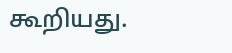கூறியது.